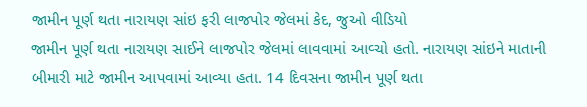જામીન પૂર્ણ થતા નારાયણ સાંઇ ફરી લાજપોર જેલમાં કેદ, જુઓ વીડિયો
જામીન પૂર્ણ થતા નારાયણ સાઈને લાજપોર જેલમાં લાવવામાં આવ્ચો હતો. નારાયણ સાંઇને માતાની બીમારી માટે જામીન આપવામાં આવ્યા હતા. 14 દિવસના જામીન પૂર્ણ થતા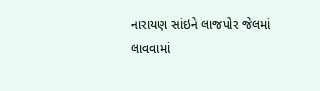નારાયણ સાંઇને લાજપોર જેલમાં લાવવામાં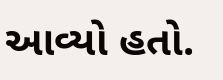આવ્યો હતો.